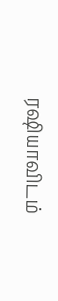ரஷியாவிடம்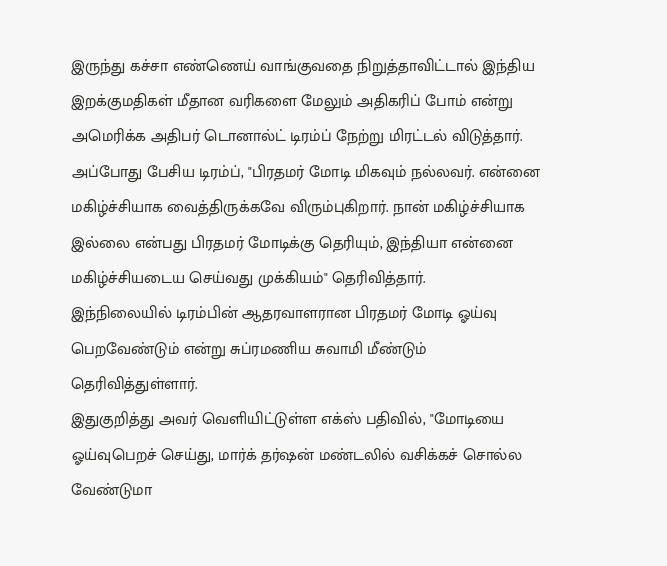இருந்து கச்சா எண்ணெய் வாங்குவதை நிறுத்தாவிட்டால் இந்திய இறக்குமதிகள் மீதான வரிகளை மேலும் அதிகரிப் போம் என்று அமெரிக்க அதிபர் டொனால்ட் டிரம்ப் நேற்று மிரட்டல் விடுத்தார்.
அப்போது பேசிய டிரம்ப், "பிரதமர் மோடி மிகவும் நல்லவர். என்னை மகிழ்ச்சியாக வைத்திருக்கவே விரும்புகிறார். நான் மகிழ்ச்சியாக இல்லை என்பது பிரதமர் மோடிக்கு தெரியும், இந்தியா என்னை மகிழ்ச்சியடைய செய்வது முக்கியம்" தெரிவித்தார்.
இந்நிலையில் டிரம்பின் ஆதரவாளரான பிரதமர் மோடி ஓய்வு பெறவேண்டும் என்று சுப்ரமணிய சுவாமி மீண்டும் தெரிவித்துள்ளார்.
இதுகுறித்து அவர் வெளியிட்டுள்ள எக்ஸ் பதிவில், "மோடியை ஓய்வுபெறச் செய்து, மார்க் தர்ஷன் மண்டலில் வசிக்கச் சொல்ல வேண்டுமா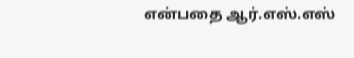என்பதை ஆர்.எஸ்.எஸ்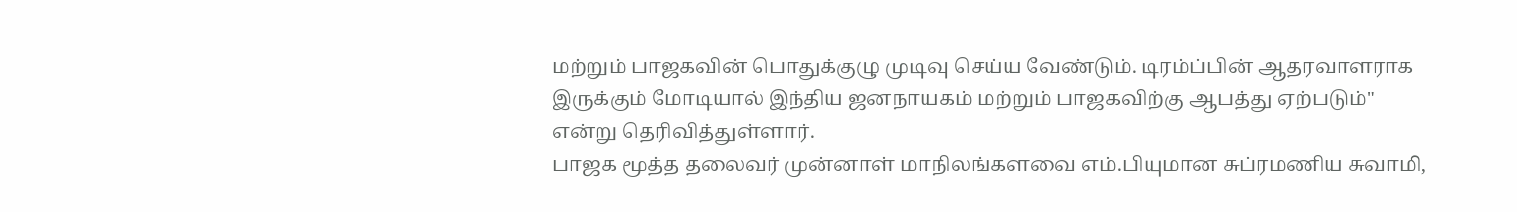மற்றும் பாஜகவின் பொதுக்குழு முடிவு செய்ய வேண்டும். டிரம்ப்பின் ஆதரவாளராக இருக்கும் மோடியால் இந்திய ஜனநாயகம் மற்றும் பாஜகவிற்கு ஆபத்து ஏற்படும்" என்று தெரிவித்துள்ளார்.
பாஜக மூத்த தலைவர் முன்னாள் மாநிலங்களவை எம்.பியுமான சுப்ரமணிய சுவாமி,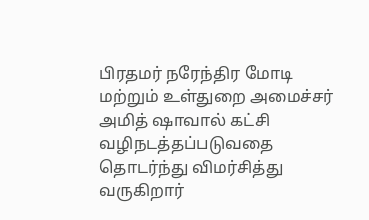பிரதமர் நரேந்திர மோடி மற்றும் உள்துறை அமைச்சர் அமித் ஷாவால் கட்சி வழிநடத்தப்படுவதை தொடர்ந்து விமர்சித்து வருகிறார்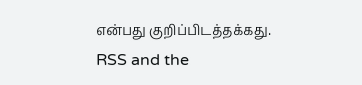என்பது குறிப்பிடத்தக்கது.
RSS and the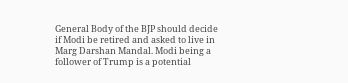General Body of the BJP should decide if Modi be retired and asked to live in Marg Darshan Mandal. Modi being a follower of Trump is a potential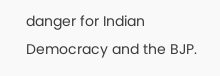danger for Indian Democracy and the BJP.